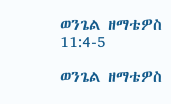ወንጌል ዘማቴዎስ 11:4-5

ወንጌል ዘማቴዎስ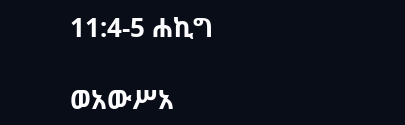11:4-5 ሐኪግ

ወአውሥአ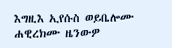እግዚእ ኢየሱስ ወይቤሎሙ ሐዊረክሙ ዜንውዎ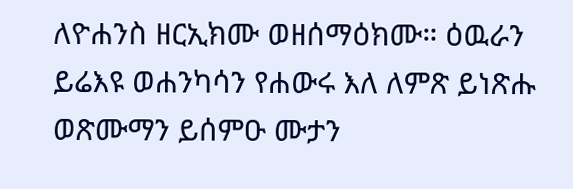ለዮሐንስ ዘርኢክሙ ወዘሰማዕክሙ። ዕዉራን ይሬእዩ ወሐንካሳን የሐውሩ እለ ለምጽ ይነጽሑ ወጽሙማን ይሰምዑ ሙታን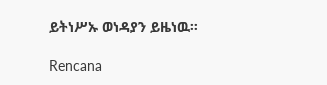ይትነሥኡ ወነዳያን ይዜነዉ።

Rencana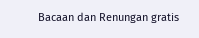Bacaan dan Renungan gratis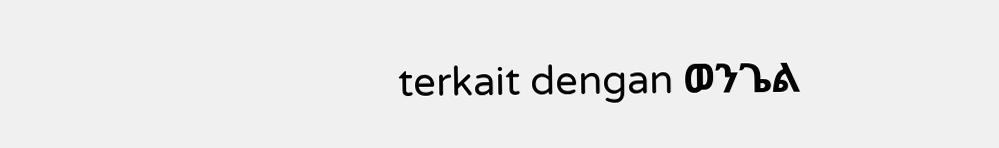terkait dengan ወንጌል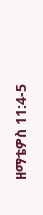ዘማቴዎስ 11:4-5